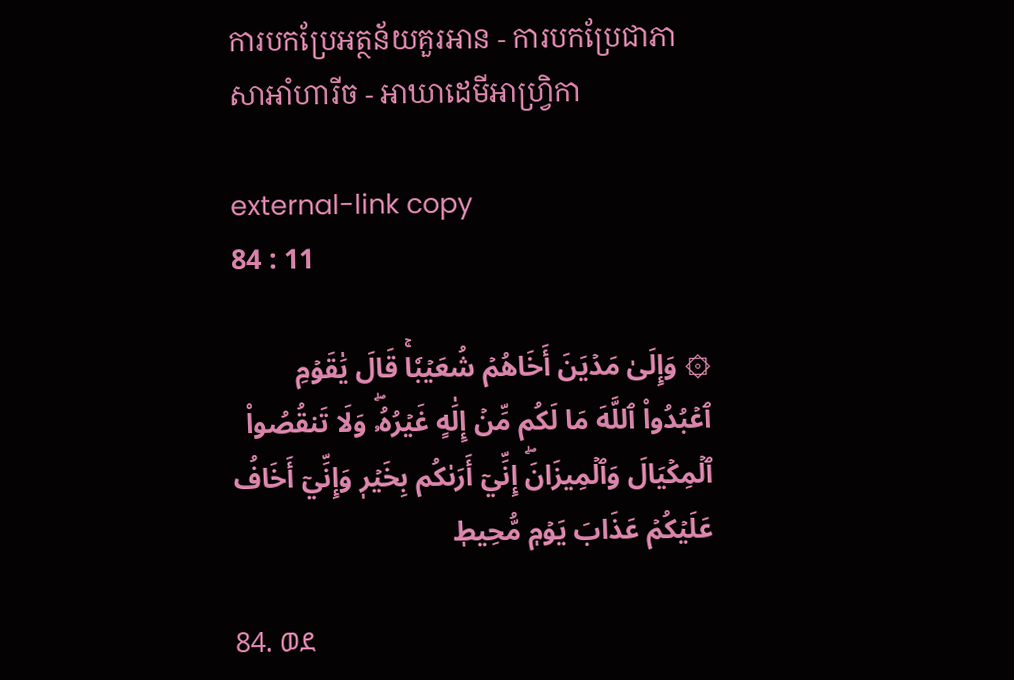ការបកប្រែអត្ថន័យគួរអាន - ការបកប្រែជាភាសាអាំហារីច - អាឃាដេមីអាហ្វ្រិកា

external-link copy
84 : 11

۞ وَإِلَىٰ مَدۡيَنَ أَخَاهُمۡ شُعَيۡبٗاۚ قَالَ يَٰقَوۡمِ ٱعۡبُدُواْ ٱللَّهَ مَا لَكُم مِّنۡ إِلَٰهٍ غَيۡرُهُۥۖ وَلَا تَنقُصُواْ ٱلۡمِكۡيَالَ وَٱلۡمِيزَانَۖ إِنِّيٓ أَرَىٰكُم بِخَيۡرٖ وَإِنِّيٓ أَخَافُ عَلَيۡكُمۡ عَذَابَ يَوۡمٖ مُّحِيطٖ

84. ወደ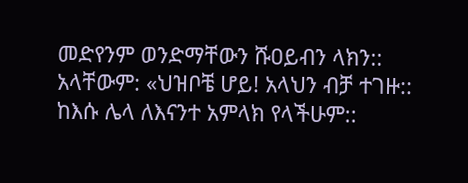መድየንም ወንድማቸውን ሹዐይብን ላክን:: አላቸውም: «ህዝቦቼ ሆይ! አላህን ብቻ ተገዙ:: ከእሱ ሌላ ለእናንተ አምላክ የላችሁም::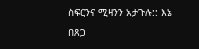ስፍርንና ሚዛንን አታጉሉ:: እኔ በጸጋ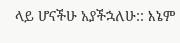ላይ ሆናችሁ አያችኋለሁ:: እኔም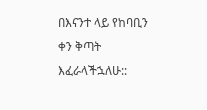በእናንተ ላይ የከባቢን ቀን ቅጣት እፈራላችኋለሁ::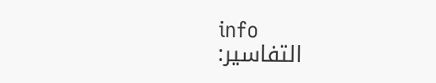info
التفاسير: